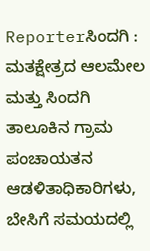Reporterಸಿಂದಗಿ : ಮತಕ್ಷೇತ್ರದ ಆಲಮೇಲ ಮತ್ತು ಸಿಂದಗಿ ತಾಲೂಕಿನ ಗ್ರಾಮ ಪಂಚಾಯತನ ಆಡಳಿತಾಧಿಕಾರಿಗಳು, ಬೇಸಿಗೆ ಸಮಯದಲ್ಲಿ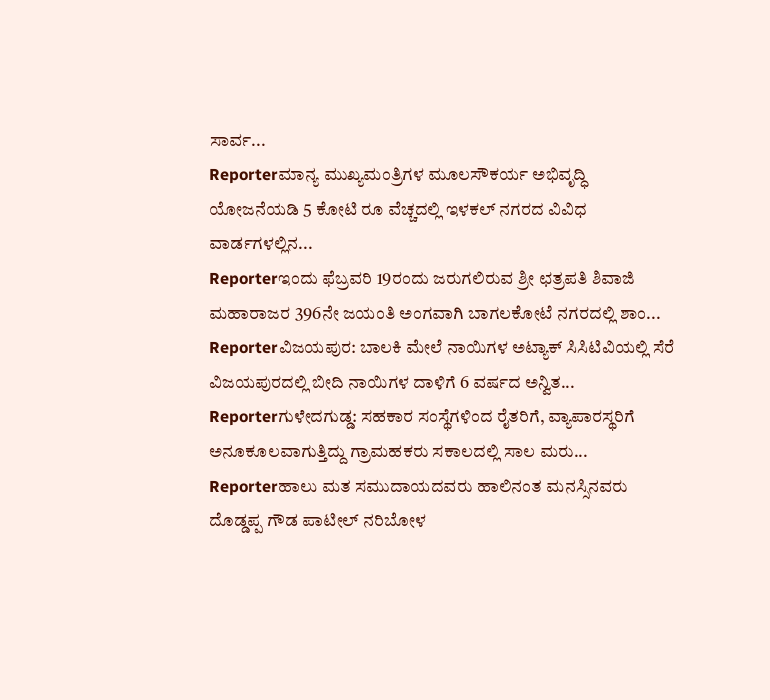ಸಾರ್ವ...
Reporterಮಾನ್ಯ ಮುಖ್ಯಮಂತ್ರಿಗಳ ಮೂಲಸೌಕರ್ಯ ಅಭಿವೃದ್ಧಿ ಯೋಜನೆಯಡಿ 5 ಕೋಟಿ ರೂ ವೆಚ್ಚದಲ್ಲಿ ಇಳಕಲ್ ನಗರದ ವಿವಿಧ ವಾರ್ಡಗಳಲ್ಲಿನ...
Reporterಇಂದು ಫೆಬ್ರವರಿ 19ರಂದು ಜರುಗಲಿರುವ ಶ್ರೀ ಛತ್ರಪತಿ ಶಿವಾಜಿ ಮಹಾರಾಜರ 396ನೇ ಜಯಂತಿ ಅಂಗವಾಗಿ ಬಾಗಲಕೋಟೆ ನಗರದಲ್ಲಿ ಶಾಂ...
Reporterವಿಜಯಪುರ: ಬಾಲಕಿ ಮೇಲೆ ನಾಯಿಗಳ ಅಟ್ಯಾಕ್ ಸಿಸಿಟಿವಿಯಲ್ಲಿ ಸೆರೆ ವಿಜಯಪುರದಲ್ಲಿ ಬೀದಿ ನಾಯಿಗಳ ದಾಳಿಗೆ 6 ವರ್ಷದ ಅನ್ವಿತ...
Reporterಗುಳೇದಗುಡ್ಡ: ಸಹಕಾರ ಸಂಸ್ಥೆಗಳಿಂದ ರೈತರಿಗೆ, ವ್ಯಾಪಾರಸ್ಥರಿಗೆ ಅನೂಕೂಲವಾಗುತ್ತಿದ್ದು ಗ್ರಾಮಹಕರು ಸಕಾಲದಲ್ಲಿ ಸಾಲ ಮರು...
Reporterಹಾಲು ಮತ ಸಮುದಾಯದವರು ಹಾಲಿನಂತ ಮನಸ್ಸಿನವರು ದೊಡ್ಡಪ್ಪ ಗೌಡ ಪಾಟೀಲ್ ನರಿಬೋಳ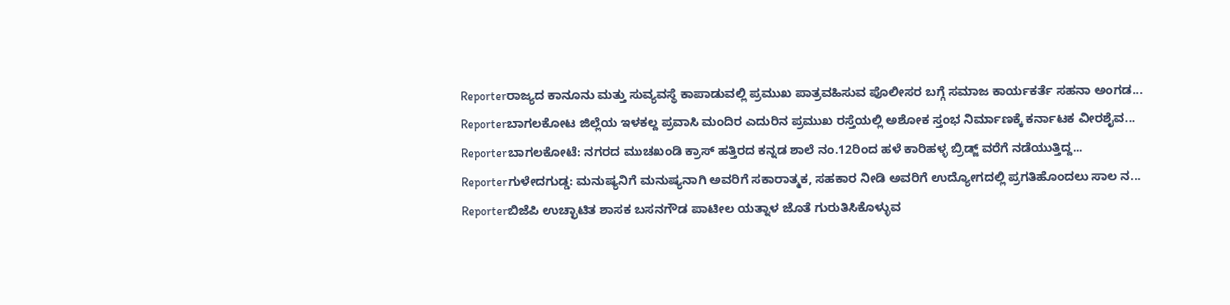Reporterರಾಜ್ಯದ ಕಾನೂನು ಮತ್ತು ಸುವ್ಯವಸ್ಥೆ ಕಾಪಾಡುವಲ್ಲಿ ಪ್ರಮುಖ ಪಾತ್ರವಹಿಸುವ ಪೊಲೀಸರ ಬಗ್ಗೆ ಸಮಾಜ ಕಾರ್ಯಕರ್ತೆ ಸಹನಾ ಅಂಗಡ...
Reporterಬಾಗಲಕೋಟ ಜಿಲ್ಲೆಯ ಇಳಕಲ್ದ ಪ್ರವಾಸಿ ಮಂದಿರ ಎದುರಿನ ಪ್ರಮುಖ ರಸ್ತೆಯಲ್ಲಿ ಅಶೋಕ ಸ್ತಂಭ ನಿರ್ಮಾಣಕ್ಕೆ ಕರ್ನಾಟಕ ವೀರಶೈವ...
Reporterಬಾಗಲಕೋಟೆ: ನಗರದ ಮುಚಖಂಡಿ ಕ್ರಾಸ್ ಹತ್ತಿರದ ಕನ್ನಡ ಶಾಲೆ ನಂ.12ರಿಂದ ಹಳೆ ಕಾರಿಹಳ್ಳ ಬ್ರಿಡ್ಜ್ ವರೆಗೆ ನಡೆಯುತ್ತಿದ್ದ...
Reporterಗುಳೇದಗುಡ್ಡ: ಮನುಷ್ಯನಿಗೆ ಮನುಷ್ಯನಾಗಿ ಅವರಿಗೆ ಸಕಾರಾತ್ಮಕ, ಸಹಕಾರ ನೀಡಿ ಅವರಿಗೆ ಉದ್ಯೋಗದಲ್ಲಿ ಪ್ರಗತಿಹೊಂದಲು ಸಾಲ ನ...
Reporterಬಿಜೆಪಿ ಉಚ್ಛಾಟಿತ ಶಾಸಕ ಬಸನಗೌಡ ಪಾಟೀಲ ಯತ್ನಾಳ ಜೊತೆ ಗುರುತಿಸಿಕೊಳ್ಳುವ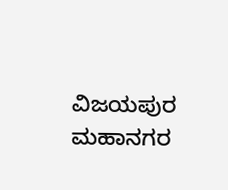ವಿಜಯಪುರ ಮಹಾನಗರ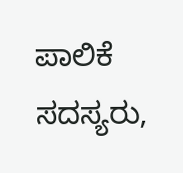ಪಾಲಿಕೆ ಸದಸ್ಯರು,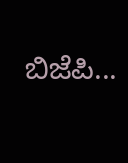ಬಿಜೆಪಿ...